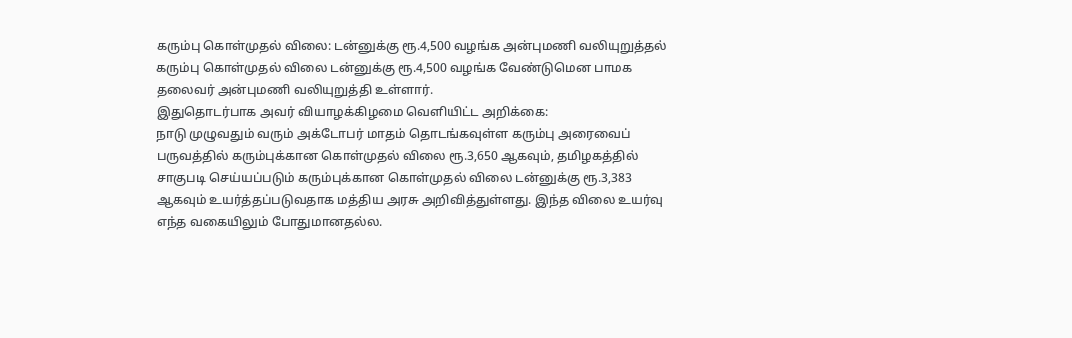கரும்பு கொள்முதல் விலை: டன்னுக்கு ரூ.4,500 வழங்க அன்புமணி வலியுறுத்தல்
கரும்பு கொள்முதல் விலை டன்னுக்கு ரூ.4,500 வழங்க வேண்டுமென பாமக தலைவர் அன்புமணி வலியுறுத்தி உள்ளார்.
இதுதொடர்பாக அவர் வியாழக்கிழமை வெளியிட்ட அறிக்கை:
நாடு முழுவதும் வரும் அக்டோபர் மாதம் தொடங்கவுள்ள கரும்பு அரைவைப் பருவத்தில் கரும்புக்கான கொள்முதல் விலை ரூ.3,650 ஆகவும், தமிழகத்தில் சாகுபடி செய்யப்படும் கரும்புக்கான கொள்முதல் விலை டன்னுக்கு ரூ.3,383 ஆகவும் உயர்த்தப்படுவதாக மத்திய அரசு அறிவித்துள்ளது. இந்த விலை உயர்வு எந்த வகையிலும் போதுமானதல்ல.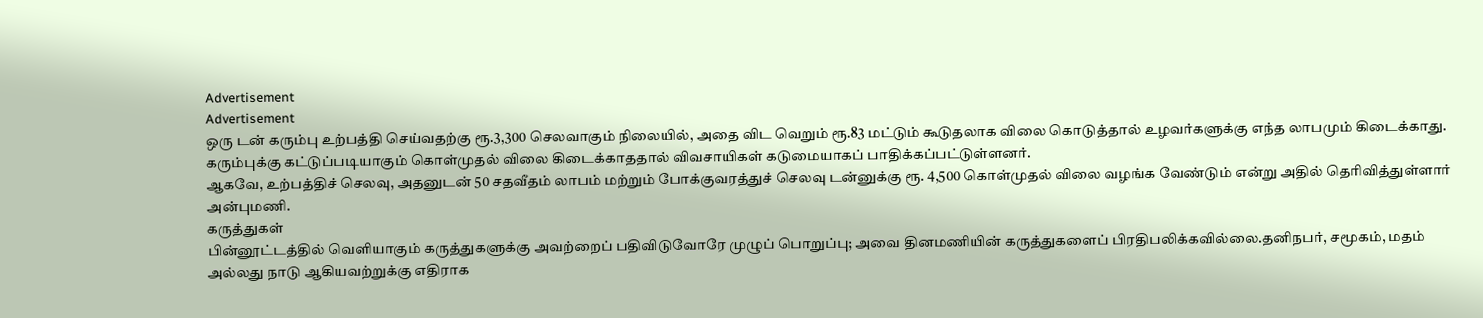Advertisement
Advertisement
ஒரு டன் கரும்பு உற்பத்தி செய்வதற்கு ரூ.3,300 செலவாகும் நிலையில், அதை விட வெறும் ரூ.83 மட்டும் கூடுதலாக விலை கொடுத்தால் உழவர்களுக்கு எந்த லாபமும் கிடைக்காது. கரும்புக்கு கட்டுப்படியாகும் கொள்முதல் விலை கிடைக்காததால் விவசாயிகள் கடுமையாகப் பாதிக்கப்பட்டுள்ளனர்.
ஆகவே, உற்பத்திச் செலவு, அதனுடன் 50 சதவீதம் லாபம் மற்றும் போக்குவரத்துச் செலவு டன்னுக்கு ரூ. 4,500 கொள்முதல் விலை வழங்க வேண்டும் என்று அதில் தெரிவித்துள்ளார் அன்புமணி.
கருத்துகள்
பின்னூட்டத்தில் வெளியாகும் கருத்துகளுக்கு அவற்றைப் பதிவிடுவோரே முழுப் பொறுப்பு; அவை தினமணியின் கருத்துகளைப் பிரதிபலிக்கவில்லை.தனிநபர், சமூகம், மதம் அல்லது நாடு ஆகியவற்றுக்கு எதிராக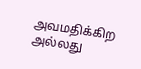அவமதிக்கிற அல்லது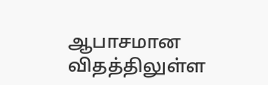ஆபாசமான விதத்திலுள்ள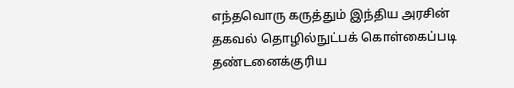எந்தவொரு கருத்தும் இந்திய அரசின் தகவல் தொழில்நுட்பக் கொள்கைப்படி தண்டனைக்குரிய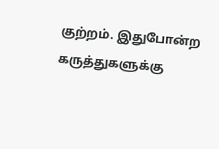குற்றம். இதுபோன்ற கருத்துகளுக்கு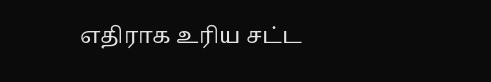எதிராக உரிய சட்ட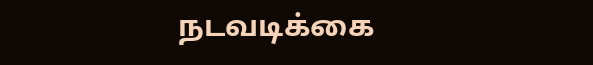நடவடிக்கை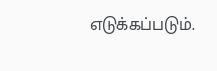எடுக்கப்படும்.